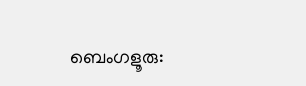ബെംഗളൂരു: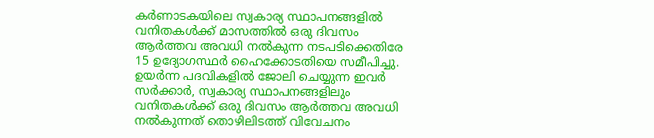കർണാടകയിലെ സ്വകാര്യ സ്ഥാപനങ്ങളിൽ വനിതകൾക്ക് മാസത്തിൽ ഒരു ദിവസം ആർത്തവ അവധി നൽകുന്ന നടപടിക്കെതിരേ 15 ഉദ്യോഗസ്ഥർ ഹൈക്കോടതിയെ സമീപിച്ചു. ഉയർന്ന പദവികളിൽ ജോലി ചെയ്യുന്ന ഇവർ സർക്കാർ, സ്വകാര്യ സ്ഥാപനങ്ങളിലും വനിതകൾക്ക് ഒരു ദിവസം ആർത്തവ അവധി നൽകുന്നത് തൊഴിലിടത്ത് വിവേചനം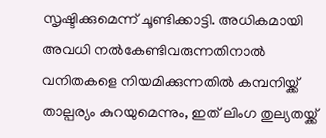സൃഷ്ടിക്കുമെന്ന് ചൂണ്ടിക്കാട്ടി. അധികമായി അവധി നൽകേണ്ടിവരുന്നതിനാൽ വനിതകളെ നിയമിക്കുന്നതിൽ കമ്പനിയ്ക്ക് താല്പര്യം കുറയുമെന്നും, ഇത് ലിംഗ തുല്യതയ്ക്ക്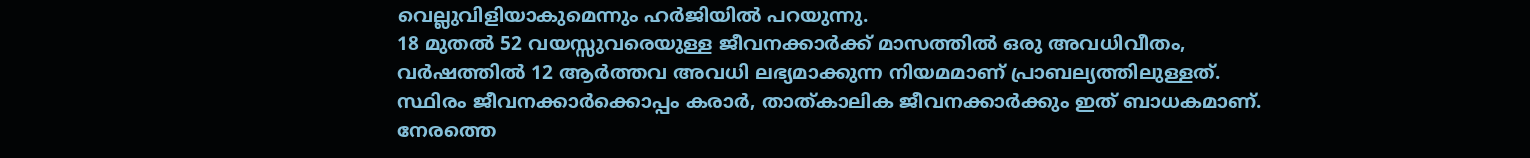വെല്ലുവിളിയാകുമെന്നും ഹർജിയിൽ പറയുന്നു.
18 മുതൽ 52 വയസ്സുവരെയുള്ള ജീവനക്കാർക്ക് മാസത്തിൽ ഒരു അവധിവീതം, വർഷത്തിൽ 12 ആർത്തവ അവധി ലഭ്യമാക്കുന്ന നിയമമാണ് പ്രാബല്യത്തിലുള്ളത്. സ്ഥിരം ജീവനക്കാർക്കൊപ്പം കരാർ, താത്കാലിക ജീവനക്കാർക്കും ഇത് ബാധകമാണ്. നേരത്തെ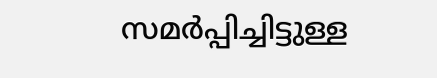സമർപ്പിച്ചിട്ടുള്ള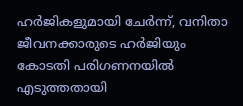ഹർജികളുമായി ചേർന്ന്, വനിതാ ജീവനക്കാരുടെ ഹർജിയും കോടതി പരിഗണനയിൽ എടുത്തതായി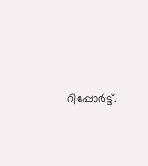റിപ്പോർട്ട്.